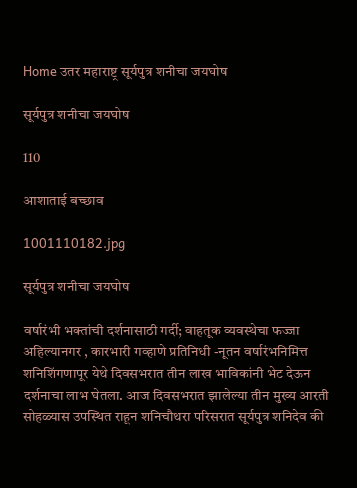Home उतर महाराष्ट्र सूर्यपुत्र शनीचा जयघोष

सूर्यपुत्र शनीचा जयघोष

110

आशाताई बच्छाव

1001110182.jpg

सूर्यपुत्र शनीचा जयघोष

वर्षारंभी भक्तांची दर्शनासाठी गर्दी; वाहतूक व्यवस्थेचा फज्जा
अहिल्यानगर , कारभारी गव्हाणे प्रतिनिधी -नूतन वर्षारंभनिमित्त शनिशिंगणापूर येथे दिवसभरात तीन लाख भाविकांनी भेट देऊन दर्शनाचा लाभ घेतला. आज दिवसभरात झालेल्या तीन मुख्य आरती सोहळ्यास उपस्थित राहून शनिचौथरा परिसरात सूर्यपुत्र शनिदेव की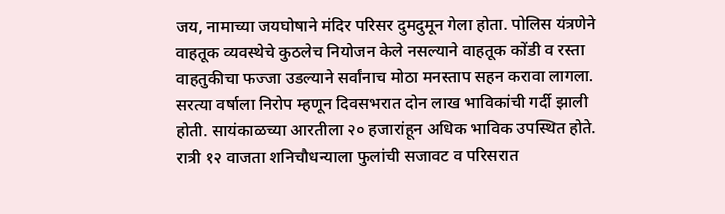जय, नामाच्या जयघोषाने मंदिर परिसर दुमदुमून गेला होता. पोलिस यंत्रणेने वाहतूक व्यवस्थेचे कुठलेच नियोजन केले नसल्याने वाहतूक कोंडी व रस्ता वाहतुकीचा फज्जा उडल्याने सर्वांनाच मोठा मनस्ताप सहन करावा लागला.
सरत्या वर्षाला निरोप म्हणून दिवसभरात दोन लाख भाविकांची गर्दी झाली होती. सायंकाळच्या आरतीला २० हजारांहून अधिक भाविक उपस्थित होते. रात्री १२ वाजता शनिचौधन्याला फुलांची सजावट व परिसरात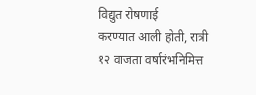विद्युत रोषणाई
करण्यात आली होती, रात्री १२ वाजता वर्षारंभनिमित्त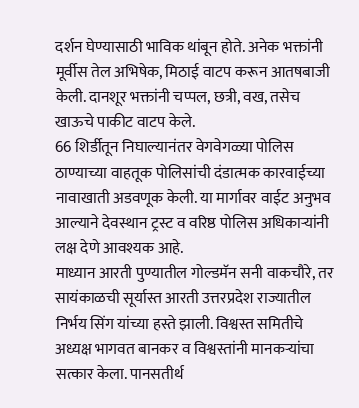दर्शन घेण्यासाठी भाविक थांबून होते. अनेक भक्तांनी मूर्वीस तेल अभिषेक, मिठाई वाटप करून आतषबाजी केली. दानशूर भक्तांनी चप्पल, छत्री, वख, तसेच खाऊचे पाकीट वाटप केले.
66 शिर्डीतून निघाल्यानंतर वेगवेगळ्या पोलिस ठाण्याच्या वाहतूक पोलिसांची दंडात्मक कारवाईच्या नावाखाती अडवणूक केली. या मार्गावर वाईट अनुभव आल्याने देवस्थान ट्रस्ट व वरिष्ठ पोलिस अधिकाऱ्यांनी लक्ष देणे आवश्यक आहे.
माध्यान आरती पुण्यातील गोल्डमॅन सनी वाकचौरे, तर सायंकाळची सूर्यास्त आरती उत्तरप्रदेश राज्यातील निर्भय सिंग यांच्या हस्ते झाली. विश्वस्त समितीचे अध्यक्ष भागवत बानकर व विश्वस्तांनी मानकऱ्यांचा सत्कार केला. पानसतीर्थ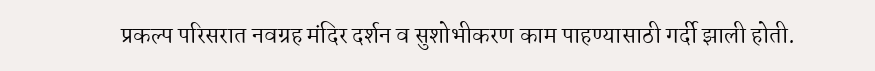प्रकल्प परिसरात नवग्रह मंदिर दर्शन व सुशोभीकरण काम पाहण्यासाठी गर्दी झाली होती.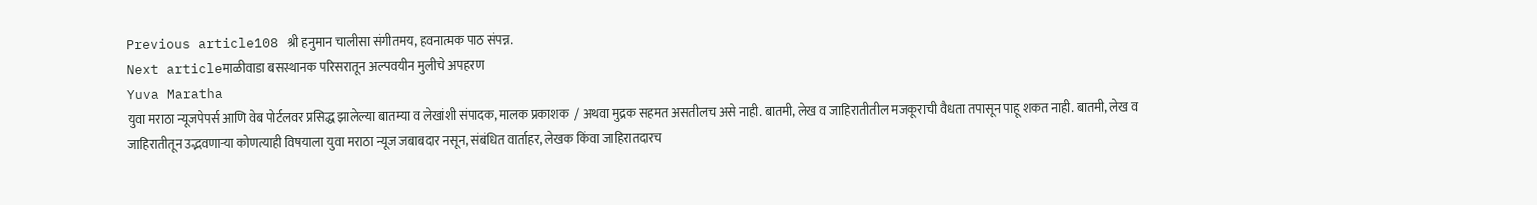Previous article108 श्री हनुमान चालीसा संगीतमय, हवनात्मक पाठ संपन्न.
Next articleमाळीवाडा बसस्थानक परिसरातून अल्पवयीन मुलीचे अपहरण
Yuva Maratha
युवा मराठा न्यूजपेपर्स आणि वेब पोर्टलवर प्रसिद्ध झालेल्या बातम्या व लेखांशी संपादक, मालक प्रकाशक  / अथवा मुद्रक सहमत असतीलच असे नाही. बातमी, लेख व जाहिरातीतील मजकूराची वैधता तपासून पाहू शकत नाही. बातमी, लेख व जाहिरातीतून उद्भवणाऱ्या कोणत्याही विषयाला युवा मराठा न्यूज जबाबदार नसून, संबंधित वार्ताहर, लेखक किंवा जाहिरातदारच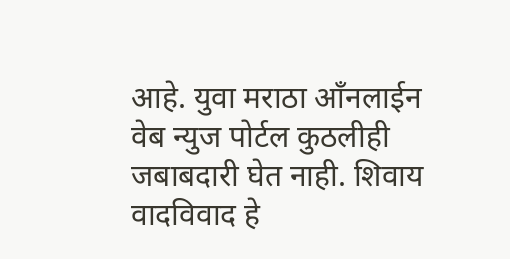आहे. युवा मराठा आँनलाईन वेब न्युज पोर्टल कुठलीही जबाबदारी घेत नाही. शिवाय वादविवाद हे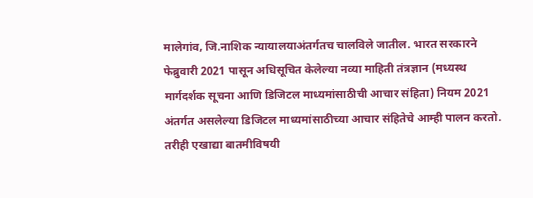मालेगांव, जि.नाशिक न्यायालयाअंतर्गतच चालविले जातील. भारत सरकारने फेब्रुवारी 2021 पासून अधिसूचित केलेल्या नव्या माहिती तंत्रज्ञान (मध्यस्थ मार्गदर्शक सूचना आणि डिजिटल माध्यमांसाठीची आचार संहिता) नियम 2021 अंतर्गत असलेल्या डिजिटल माध्यमांसाठीच्या आचार संहितेचे आम्ही पालन करतो. तरीही एखाद्या बातमीविषयी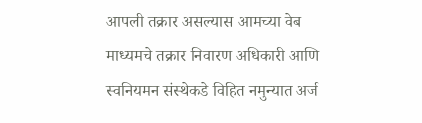आपली तक्रार असल्यास आमच्या वेब माध्यमचे तक्रार निवारण अधिकारी आणि स्वनियमन संस्थेकडे विहित नमुन्यात अर्ज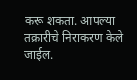करू शकता. आपल्या तक्रारीचे निराकरण केले जाईल.